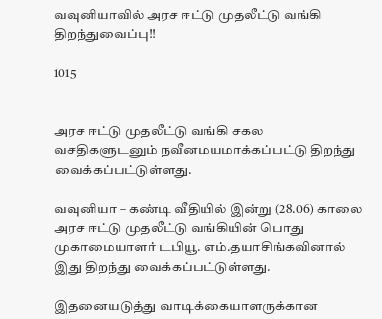வவுனியாவில் அரச ஈட்டு முதலீட்டு வங்கி திறந்துவைப்பு!!

1015


அரச ஈட்டு முதலீட்டு வங்கி சகல வசதிகளுடனும் நவீனமயமாக்கப்பட்டு திறந்து வைக்கப்பட்டுள்ளது.

வவுனியா – கண்டி வீதியில் இன்று (28.06) காலை அரச ஈட்டு முதலீட்டு வங்கியின் பொது முகாமையாளர் டபியூ. எம்.தயாசிங்கவினால் இது திறந்து வைக்கப்பட்டுள்ளது.

இதனையடுத்து வாடிக்கையாளருக்கான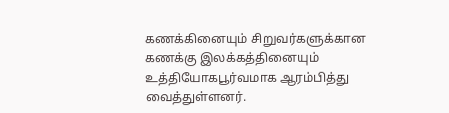கணக்கினையும் சிறுவர்களுக்கான கணக்கு இலக்கத்தினையும் உத்தியோகபூர்வமாக ஆரம்பித்து வைத்துள்ளனர்.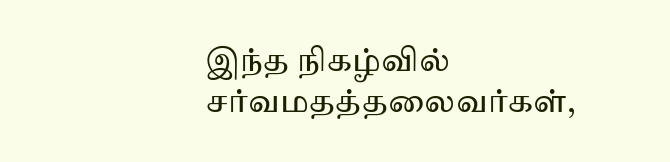இந்த நிகழ்வில் சர்வமதத்தலைவர்கள்,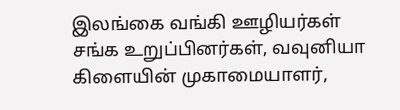இலங்கை வங்கி ஊழியர்கள் சங்க உறுப்பினர்கள், வவுனியா கிளையின் முகாமையாளர்,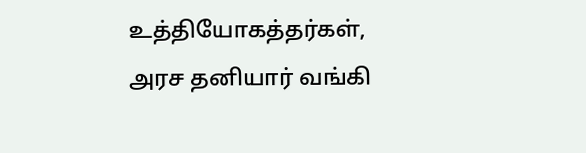உத்தியோகத்தர்கள், அரச தனியார் வங்கி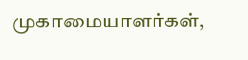முகாமையாளர்கள்,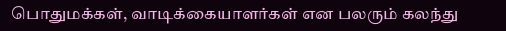பொதுமக்கள், வாடிக்கையாளர்கள் என பலரும் கலந்து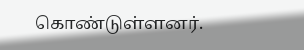கொண்டுள்ளனர்.